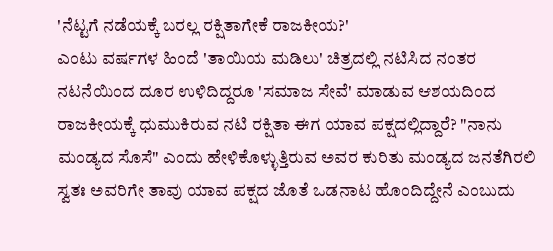'ನೆಟ್ಟಗೆ ನಡೆಯಕ್ಕೆ ಬರಲ್ಲ ರಕ್ಷಿತಾಗೇಕೆ ರಾಜಕೀಯ?'
ಎಂಟು ವರ್ಷಗಳ ಹಿಂದೆ 'ತಾಯಿಯ ಮಡಿಲು' ಚಿತ್ರದಲ್ಲಿ ನಟಿಸಿದ ನಂತರ ನಟನೆಯಿಂದ ದೂರ ಉಳಿದಿದ್ದರೂ 'ಸಮಾಜ ಸೇವೆ' ಮಾಡುವ ಆಶಯದಿಂದ ರಾಜಕೀಯಕ್ಕೆ ಧುಮುಕಿರುವ ನಟಿ ರಕ್ಷಿತಾ ಈಗ ಯಾವ ಪಕ್ಷದಲ್ಲಿದ್ದಾರೆ? "ನಾನು ಮಂಡ್ಯದ ಸೊಸೆ" ಎಂದು ಹೇಳಿಕೊಳ್ಳುತ್ತಿರುವ ಅವರ ಕುರಿತು ಮಂಡ್ಯದ ಜನತೆಗಿರಲಿ ಸ್ವತಃ ಅವರಿಗೇ ತಾವು ಯಾವ ಪಕ್ಷದ ಜೊತೆ ಒಡನಾಟ ಹೊಂದಿದ್ದೇನೆ ಎಂಬುದು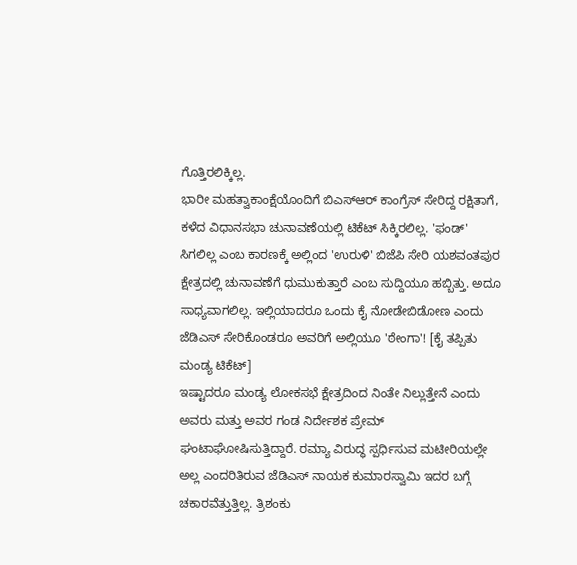ಗೊತ್ತಿರಲಿಕ್ಕಿಲ್ಲ.
ಭಾರೀ ಮಹತ್ವಾಕಾಂಕ್ಷೆಯೊಂದಿಗೆ ಬಿಎಸ್ಆರ್ ಕಾಂಗ್ರೆಸ್ ಸೇರಿದ್ದ ರಕ್ಷಿತಾಗೆ, ಕಳೆದ ವಿಧಾನಸಭಾ ಚುನಾವಣೆಯಲ್ಲಿ ಟಿಕೆಟ್ ಸಿಕ್ಕಿರಲಿಲ್ಲ. 'ಫಂಡ್' ಸಿಗಲಿಲ್ಲ ಎಂಬ ಕಾರಣಕ್ಕೆ ಅಲ್ಲಿಂದ 'ಉರುಳಿ' ಬಿಜೆಪಿ ಸೇರಿ ಯಶವಂತಪುರ ಕ್ಷೇತ್ರದಲ್ಲಿ ಚುನಾವಣೆಗೆ ಧುಮುಕುತ್ತಾರೆ ಎಂಬ ಸುದ್ದಿಯೂ ಹಬ್ಬಿತ್ತು. ಅದೂ ಸಾಧ್ಯವಾಗಲಿಲ್ಲ. ಇಲ್ಲಿಯಾದರೂ ಒಂದು ಕೈ ನೋಡೇಬಿಡೋಣ ಎಂದು ಜೆಡಿಎಸ್ ಸೇರಿಕೊಂಡರೂ ಅವರಿಗೆ ಅಲ್ಲಿಯೂ 'ಠೇಂಗಾ'! [ಕೈ ತಪ್ಪಿತು ಮಂಡ್ಯ ಟಿಕೆಟ್]
ಇಷ್ಟಾದರೂ ಮಂಡ್ಯ ಲೋಕಸಭೆ ಕ್ಷೇತ್ರದಿಂದ ನಿಂತೇ ನಿಲ್ಲುತ್ತೇನೆ ಎಂದು ಅವರು ಮತ್ತು ಅವರ ಗಂಡ ನಿರ್ದೇಶಕ ಪ್ರೇಮ್ ಘಂಟಾಘೋಷಿಸುತ್ತಿದ್ದಾರೆ. ರಮ್ಯಾ ವಿರುದ್ಧ ಸ್ಪರ್ಧಿಸುವ ಮಟೀರಿಯಲ್ಲೇ ಅಲ್ಲ ಎಂದರಿತಿರುವ ಜೆಡಿಎಸ್ ನಾಯಕ ಕುಮಾರಸ್ವಾಮಿ ಇದರ ಬಗ್ಗೆ ಚಕಾರವೆತ್ತುತ್ತಿಲ್ಲ. ತ್ರಿಶಂಕು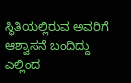ಸ್ಥಿತಿಯಲ್ಲಿರುವ ಅವರಿಗೆ ಆಶ್ವಾಸನೆ ಬಂದಿದ್ದು ಎಲ್ಲಿಂದ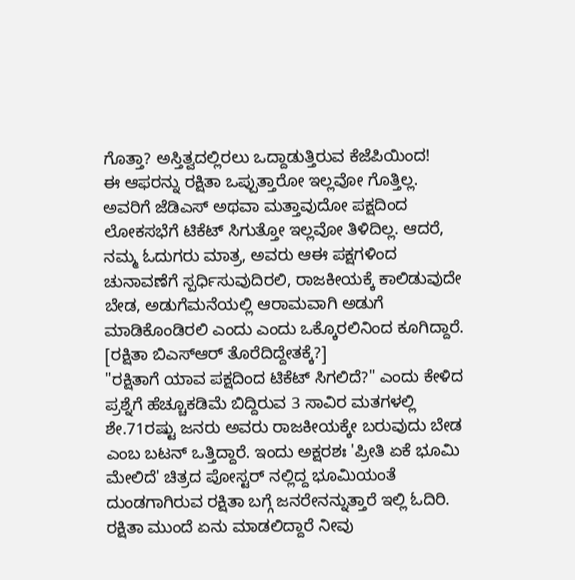ಗೊತ್ತಾ? ಅಸ್ತಿತ್ವದಲ್ಲಿರಲು ಒದ್ದಾಡುತ್ತಿರುವ ಕೆಜೆಪಿಯಿಂದ!
ಈ ಆಫರನ್ನು ರಕ್ಷಿತಾ ಒಪ್ಪುತ್ತಾರೋ ಇಲ್ಲವೋ ಗೊತ್ತಿಲ್ಲ. ಅವರಿಗೆ ಜೆಡಿಎಸ್ ಅಥವಾ ಮತ್ತಾವುದೋ ಪಕ್ಷದಿಂದ ಲೋಕಸಭೆಗೆ ಟಿಕೆಟ್ ಸಿಗುತ್ತೋ ಇಲ್ಲವೋ ತಿಳಿದಿಲ್ಲ. ಆದರೆ, ನಮ್ಮ ಓದುಗರು ಮಾತ್ರ, ಅವರು ಆಈ ಪಕ್ಷಗಳಿಂದ ಚುನಾವಣೆಗೆ ಸ್ಪರ್ಧಿಸುವುದಿರಲಿ, ರಾಜಕೀಯಕ್ಕೆ ಕಾಲಿಡುವುದೇ ಬೇಡ, ಅಡುಗೆಮನೆಯಲ್ಲಿ ಆರಾಮವಾಗಿ ಅಡುಗೆ ಮಾಡಿಕೊಂಡಿರಲಿ ಎಂದು ಎಂದು ಒಕ್ಕೊರಲಿನಿಂದ ಕೂಗಿದ್ದಾರೆ. [ರಕ್ಷಿತಾ ಬಿಎಸ್ಆರ್ ತೊರೆದಿದ್ದೇತಕ್ಕೆ?]
"ರಕ್ಷಿತಾಗೆ ಯಾವ ಪಕ್ಷದಿಂದ ಟಿಕೆಟ್ ಸಿಗಲಿದೆ?" ಎಂದು ಕೇಳಿದ ಪ್ರಶ್ನೆಗೆ ಹೆಚ್ಚೂಕಡಿಮೆ ಬಿದ್ದಿರುವ 3 ಸಾವಿರ ಮತಗಳಲ್ಲಿ ಶೇ.71ರಷ್ಟು ಜನರು ಅವರು ರಾಜಕೀಯಕ್ಕೇ ಬರುವುದು ಬೇಡ ಎಂಬ ಬಟನ್ ಒತ್ತಿದ್ದಾರೆ. ಇಂದು ಅಕ್ಷರಶಃ 'ಪ್ರೀತಿ ಏಕೆ ಭೂಮಿ ಮೇಲಿದೆ' ಚಿತ್ರದ ಪೋಸ್ಟರ್ ನಲ್ಲಿದ್ದ ಭೂಮಿಯಂತೆ ದುಂಡಗಾಗಿರುವ ರಕ್ಷಿತಾ ಬಗ್ಗೆ ಜನರೇನನ್ನುತ್ತಾರೆ ಇಲ್ಲಿ ಓದಿರಿ. ರಕ್ಷಿತಾ ಮುಂದೆ ಏನು ಮಾಡಲಿದ್ದಾರೆ ನೀವು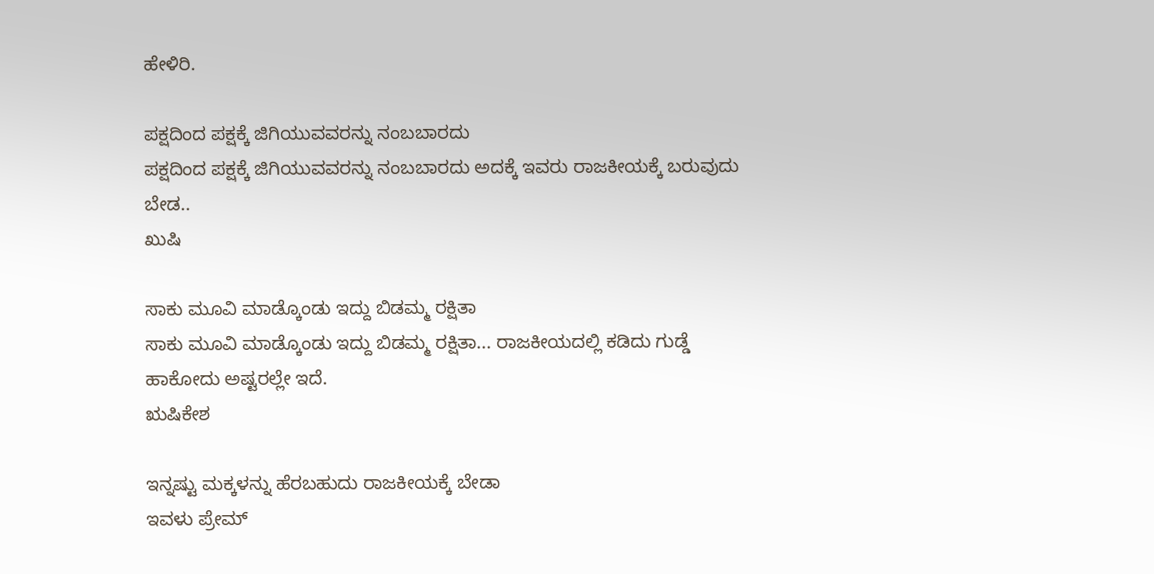ಹೇಳಿರಿ.

ಪಕ್ಷದಿಂದ ಪಕ್ಷಕ್ಕೆ ಜಿಗಿಯುವವರನ್ನು ನಂಬಬಾರದು
ಪಕ್ಷದಿಂದ ಪಕ್ಷಕ್ಕೆ ಜಿಗಿಯುವವರನ್ನು ನಂಬಬಾರದು ಅದಕ್ಕೆ ಇವರು ರಾಜಕೀಯಕ್ಕೆ ಬರುವುದು ಬೇಡ..
ಖುಷಿ

ಸಾಕು ಮೂವಿ ಮಾಡ್ಕೊಂಡು ಇದ್ದು ಬಿಡಮ್ಮ ರಕ್ಷಿತಾ
ಸಾಕು ಮೂವಿ ಮಾಡ್ಕೊಂಡು ಇದ್ದು ಬಿಡಮ್ಮ ರಕ್ಷಿತಾ... ರಾಜಕೀಯದಲ್ಲಿ ಕಡಿದು ಗುಡ್ಡೆ ಹಾಕೋದು ಅಷ್ಟರಲ್ಲೇ ಇದೆ.
ಋಷಿಕೇಶ

ಇನ್ನಷ್ಟು ಮಕ್ಕಳನ್ನು ಹೆರಬಹುದು ರಾಜಕೀಯಕ್ಕೆ ಬೇಡಾ
ಇವಳು ಪ್ರೇಮ್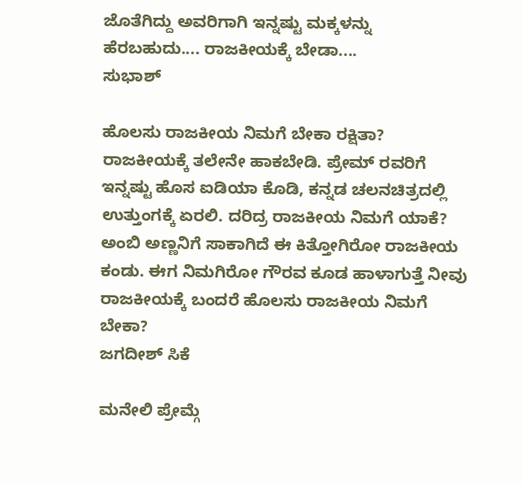ಜೊತೆಗಿದ್ದು ಅವರಿಗಾಗಿ ಇನ್ನಷ್ಟು ಮಕ್ಕಳನ್ನು ಹೆರಬಹುದು.... ರಾಜಕೀಯಕ್ಕೆ ಬೇಡಾ....
ಸುಭಾಶ್

ಹೊಲಸು ರಾಜಕೀಯ ನಿಮಗೆ ಬೇಕಾ ರಕ್ಷಿತಾ?
ರಾಜಕೀಯಕ್ಕೆ ತಲೇನೇ ಹಾಕಬೇಡಿ. ಪ್ರೇಮ್ ರವರಿಗೆ ಇನ್ನಷ್ಟು ಹೊಸ ಐಡಿಯಾ ಕೊಡಿ, ಕನ್ನಡ ಚಲನಚಿತ್ರದಲ್ಲಿ ಉತ್ತುಂಗಕ್ಕೆ ಏರಲಿ. ದರಿದ್ರ ರಾಜಕೀಯ ನಿಮಗೆ ಯಾಕೆ? ಅಂಬಿ ಅಣ್ಣನಿಗೆ ಸಾಕಾಗಿದೆ ಈ ಕಿತ್ತೋಗಿರೋ ರಾಜಕೀಯ ಕಂಡು. ಈಗ ನಿಮಗಿರೋ ಗೌರವ ಕೂಡ ಹಾಳಾಗುತ್ತೆ ನೀವು ರಾಜಕೀಯಕ್ಕೆ ಬಂದರೆ ಹೊಲಸು ರಾಜಕೀಯ ನಿಮಗೆ ಬೇಕಾ?
ಜಗದೀಶ್ ಸಿಕೆ

ಮನೇಲಿ ಪ್ರೇಮ್ಗೆ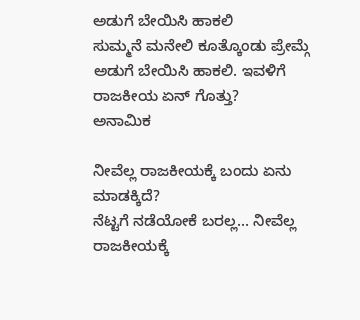ಅಡುಗೆ ಬೇಯಿಸಿ ಹಾಕಲಿ
ಸುಮ್ಮನೆ ಮನೇಲಿ ಕೂತ್ಕೊಂಡು ಪ್ರೇಮ್ಗೆ ಅಡುಗೆ ಬೇಯಿಸಿ ಹಾಕಲಿ. ಇವಳಿಗೆ ರಾಜಕೀಯ ಏನ್ ಗೊತ್ತು?
ಅನಾಮಿಕ

ನೀವೆಲ್ಲ ರಾಜಕೀಯಕ್ಕೆ ಬಂದು ಏನು ಮಾಡಕ್ಕಿದೆ?
ನೆಟ್ಟಗೆ ನಡೆಯೋಕೆ ಬರಲ್ಲ... ನೀವೆಲ್ಲ ರಾಜಕೀಯಕ್ಕೆ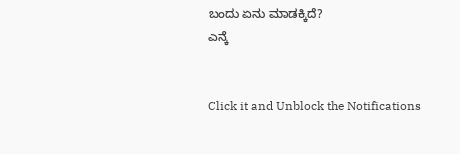ಬಂದು ಏನು ಮಾಡಕ್ಕಿದೆ?
ಎನ್ಕೆ


Click it and Unblock the Notifications